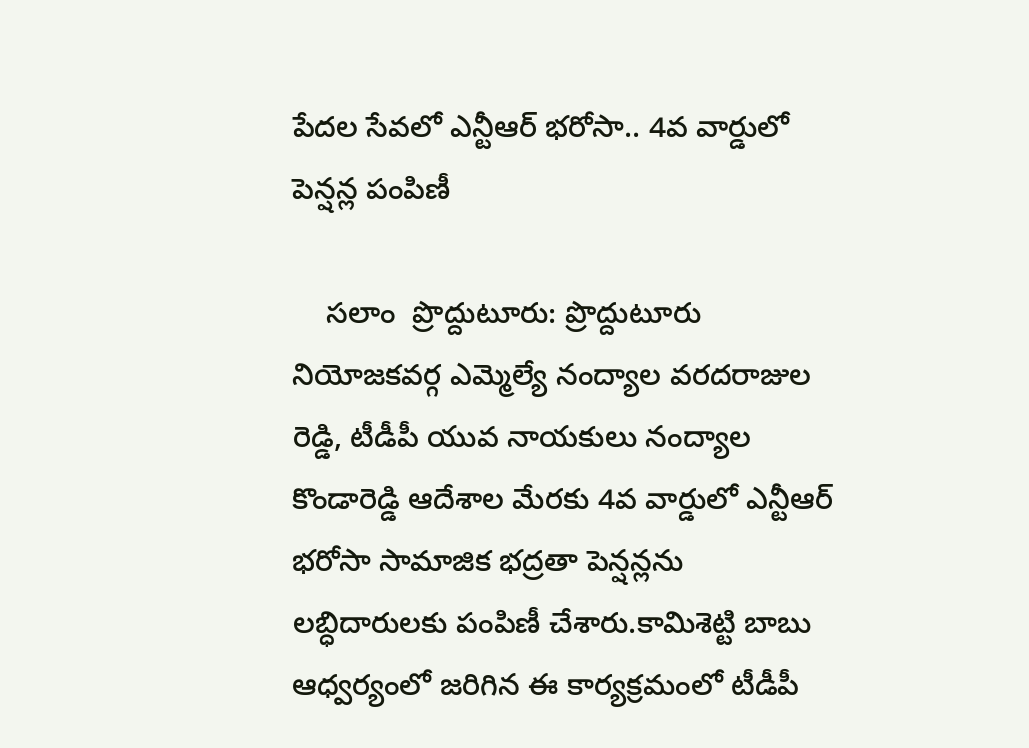పేదల సేవలో ఎన్టీఆర్‌ భరోసా.. 4వ వార్డులో పెన్షన్ల పంపిణీ

    సలాం  ప్రొద్దుటూరు: ప్రొద్దుటూరు నియోజకవర్గ ఎమ్మెల్యే నంద్యాల వరదరాజుల రెడ్డి, టీడీపీ యువ నాయకులు నంద్యాల కొండారెడ్డి ఆదేశాల మేరకు 4వ వార్డులో ఎన్టీఆర్‌ భరోసా సామాజిక భద్రతా పెన్షన్లను లబ్ధిదారులకు పంపిణీ చేశారు.కామిశెట్టి బాబు ఆధ్వర్యంలో జరిగిన ఈ కార్యక్రమంలో టీడీపీ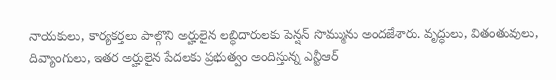నాయకులు, కార్యకర్తలు పాల్గొని అర్హులైన లబ్ధిదారులకు పెన్షన్‌ సొమ్మును అందజేశారు. వృద్ధులు, వితంతువులు, దివ్యాంగులు, ఇతర అర్హులైన పేదలకు ప్రభుత్వం అందిస్తున్న ఎన్టీఆర్‌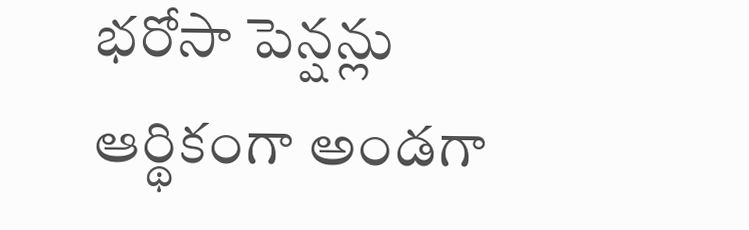భరోసా పెన్షన్లు ఆర్థికంగా అండగా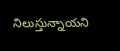నిలుస్తున్నాయని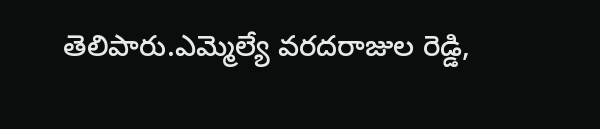తెలిపారు.ఎమ్మెల్యే వరదరాజుల రెడ్డి,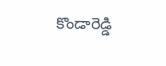కొండారెడ్డి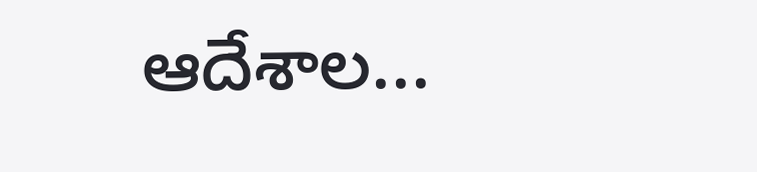ఆదేశాల...